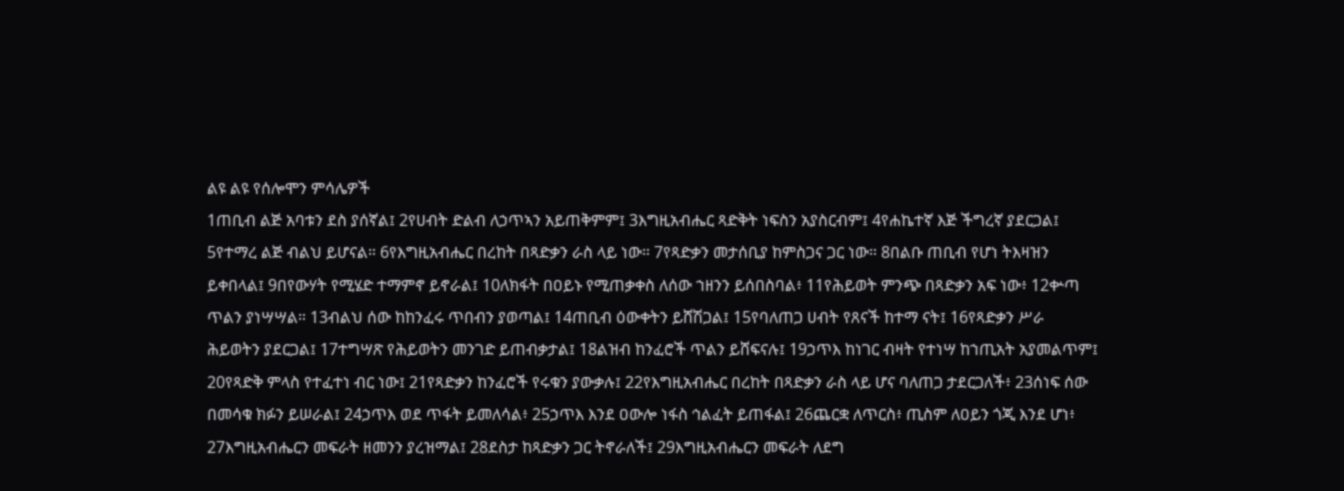ልዩ ልዩ የሰሎሞን ምሳሌዎች
1ጠቢብ ልጅ አባቱን ደስ ያሰኛል፤ 2የሀብት ድልብ ለኃጥኣን አይጠቅምም፤ 3እግዚአብሔር ጻድቅት ነፍስን አያስርብም፤ 4የሐኬተኛ እጅ ችግረኛ ያደርጋል፤ 5የተማረ ልጅ ብልህ ይሆናል። 6የእግዚአብሔር በረከት በጻድቃን ራስ ላይ ነው። 7የጻድቃን መታሰቢያ ከምስጋና ጋር ነው። 8በልቡ ጠቢብ የሆነ ትእዛዝን ይቀበላል፤ 9በየውሃት የሚሄድ ተማምኖ ይኖራል፤ 10ለክፋት በዐይኑ የሚጠቃቀስ ለሰው ኀዘንን ይሰበስባል፥ 11የሕይወት ምንጭ በጻድቃን አፍ ነው፥ 12ቍጣ ጥልን ያነሣሣል። 13ብልህ ሰው ከከንፈሩ ጥበብን ያወጣል፤ 14ጠቢብ ዕውቀትን ይሸሽጋል፤ 15የባለጠጋ ሀብት የጸናች ከተማ ናት፤ 16የጻድቃን ሥራ ሕይወትን ያደርጋል፤ 17ተግሣጽ የሕይወትን መንገድ ይጠብቃታል፤ 18ልዝብ ከንፈሮች ጥልን ይሸፍናሉ፤ 19ኃጥእ ከነገር ብዛት የተነሣ ከኀጢአት አያመልጥም፤ 20የጻድቅ ምላስ የተፈተነ ብር ነው፤ 21የጻድቃን ከንፈሮች የሩቁን ያውቃሉ፤ 22የእግዚአብሔር በረከት በጻድቃን ራስ ላይ ሆና ባለጠጋ ታደርጋለች፥ 23ሰነፍ ሰው በመሳቁ ክፉን ይሠራል፤ 24ኃጥእ ወደ ጥፋት ይመለሳል፥ 25ኃጥእ እንደ ዐውሎ ነፋስ ኅልፈት ይጠፋል፤ 26ጨርቋ ለጥርስ፥ ጢስም ለዐይን ጎጂ እንደ ሆነ፥ 27እግዚአብሔርን መፍራት ዘመንን ያረዝማል፤ 28ደስታ ከጻድቃን ጋር ትኖራለች፤ 29እግዚአብሔርን መፍራት ለደግ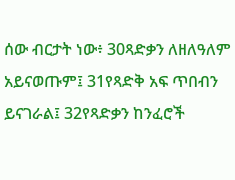ሰው ብርታት ነው፥ 30ጻድቃን ለዘለዓለም አይናወጡም፤ 31የጻድቅ አፍ ጥበብን ይናገራል፤ 32የጻድቃን ከንፈሮች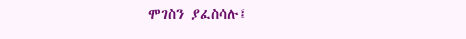ሞገስን ያፈስሳሉ፤